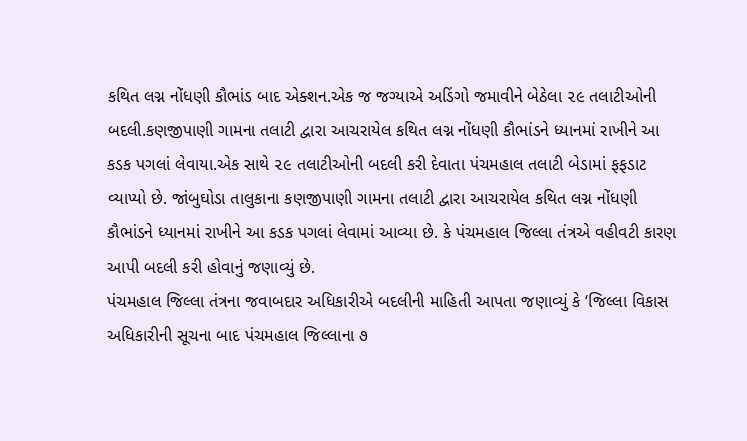કથિત લગ્ન નોંધણી કૌભાંડ બાદ એક્શન.એક જ જગ્યાએ અડિંગો જમાવીને બેઠેલા ૨૯ તલાટીઓની બદલી.કણજીપાણી ગામના તલાટી દ્વારા આચરાયેલ કથિત લગ્ન નોંધણી કૌભાંડને ધ્યાનમાં રાખીને આ કડક પગલાં લેવાયા.એક સાથે ૨૯ તલાટીઓની બદલી કરી દેવાતા પંચમહાલ તલાટી બેડામાં ફફડાટ વ્યાપ્યો છે. જાંબુઘોડા તાલુકાના કણજીપાણી ગામના તલાટી દ્વારા આચરાયેલ કથિત લગ્ન નોંધણી કૌભાંડને ધ્યાનમાં રાખીને આ કડક પગલાં લેવામાં આવ્યા છે. કે પંચમહાલ જિલ્લા તંત્રએ વહીવટી કારણ આપી બદલી કરી હોવાનું જણાવ્યું છે.
પંચમહાલ જિલ્લા તંત્રના જવાબદાર અધિકારીએ બદલીની માહિતી આપતા જણાવ્યું કે ‘જિલ્લા વિકાસ અધિકારીની સૂચના બાદ પંચમહાલ જિલ્લાના ૭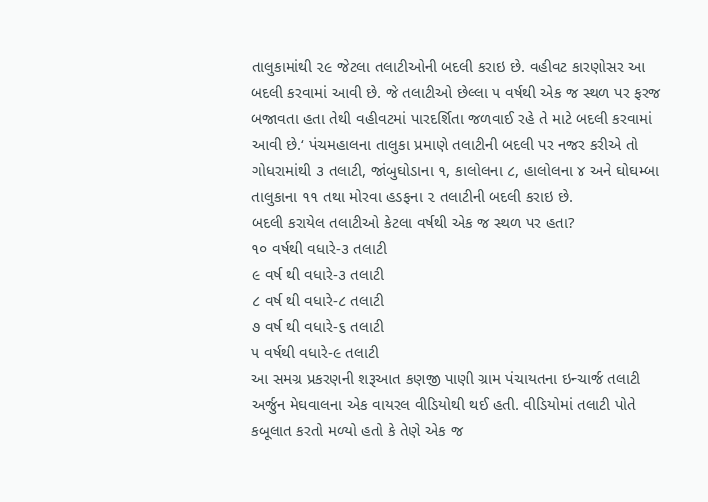તાલુકામાંથી ૨૯ જેટલા તલાટીઓની બદલી કરાઇ છે. વહીવટ કારણોસર આ બદલી કરવામાં આવી છે. જે તલાટીઓ છેલ્લા ૫ વર્ષથી એક જ સ્થળ પર ફરજ બજાવતા હતા તેથી વહીવટમાં પારદર્શિતા જળવાઈ રહે તે માટે બદલી કરવામાં આવી છે.‘ પંચમહાલના તાલુકા પ્રમાણે તલાટીની બદલી પર નજર કરીએ તો ગોધરામાંથી ૩ તલાટી, જાંબુઘોડાના ૧, કાલોલના ૮, હાલોલના ૪ અને ઘોઘમ્બા તાલુકાના ૧૧ તથા મોરવા હડફના ૨ તલાટીની બદલી કરાઇ છે.
બદલી કરાયેલ તલાટીઓ કેટલા વર્ષથી એક જ સ્થળ પર હતા?
૧૦ વર્ષથી વધારે-૩ તલાટી
૯ વર્ષ થી વધારે-૩ તલાટી
૮ વર્ષ થી વધારે-૮ તલાટી
૭ વર્ષ થી વધારે-૬ તલાટી
૫ વર્ષથી વધારે-૯ તલાટી
આ સમગ્ર પ્રકરણની શરૂઆત કણજી પાણી ગ્રામ પંચાયતના ઇન્ચાર્જ તલાટી અર્જુન મેઘવાલના એક વાયરલ વીડિયોથી થઈ હતી. વીડિયોમાં તલાટી પોતે કબૂલાત કરતો મળ્યો હતો કે તેણે એક જ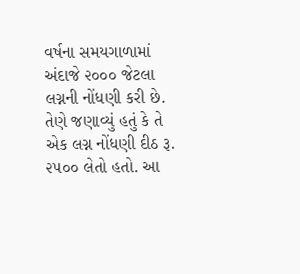વર્ષના સમયગાળામાં અંદાજે ૨૦૦૦ જેટલા લગ્નની નોંધણી કરી છે. તેણે જણાવ્યું હતું કે તે એક લગ્ન નોંધણી દીઠ રૂ. ૨૫૦૦ લેતો હતો. આ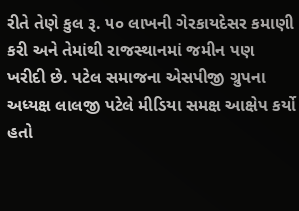રીતે તેણે કુલ રૂ. ૫૦ લાખની ગેરકાયદેસર કમાણી કરી અને તેમાંથી રાજસ્થાનમાં જમીન પણ ખરીદી છે. પટેલ સમાજના એસપીજી ગ્રુપના અધ્યક્ષ લાલજી પટેલે મીડિયા સમક્ષ આક્ષેપ કર્યો હતો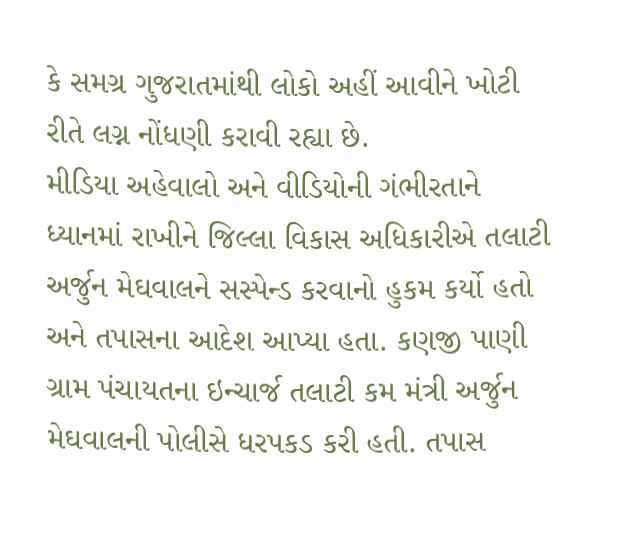કે સમગ્ર ગુજરાતમાંથી લોકો અહીં આવીને ખોટી રીતે લગ્ન નોંધણી કરાવી રહ્યા છે.
મીડિયા અહેવાલો અને વીડિયોની ગંભીરતાને ધ્યાનમાં રાખીને જિલ્લા વિકાસ અધિકારીએ તલાટી અર્જુન મેઘવાલને સસ્પેન્ડ કરવાનો હુકમ કર્યો હતો અને તપાસના આદેશ આપ્યા હતા. કણજી પાણી ગ્રામ પંચાયતના ઇન્ચાર્જ તલાટી કમ મંત્રી અર્જુન મેઘવાલની પોલીસે ધરપકડ કરી હતી. તપાસ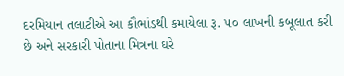દરમિયાન તલાટીએ આ કૌભાંડથી કમાયેલા રૂ. ૫૦ લાખની કબૂલાત કરી છે અને સરકારી પોતાના મિત્રના ઘરે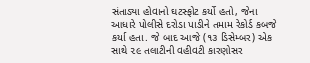સંતાડ્યા હોવાનો ઘટસ્ફોટ કર્યો હતો, જેના આધારે પોલીસે દરોડા પાડીને તમામ રેકોર્ડ કબજે કર્યા હતા. જે બાદ આજે (૧૩ ડિસેમ્બર) એક સાથે ૨૯ તલાટીની વહીવટી કારણોસર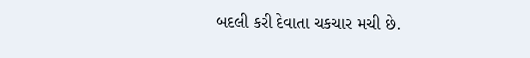બદલી કરી દેવાતા ચકચાર મચી છે.